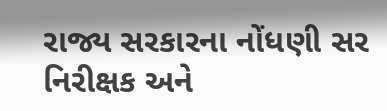રાજ્ય સરકારના નોંધણી સર નિરીક્ષક અને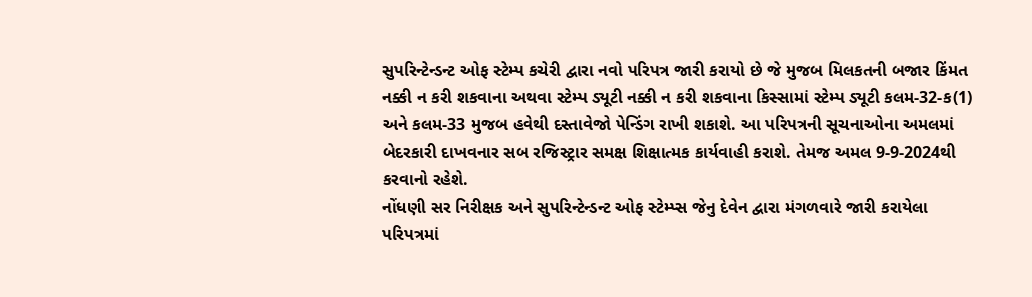સુપરિન્ટેન્ડન્ટ ઓફ સ્ટેમ્પ કચેરી દ્વારા નવો પરિપત્ર જારી કરાયો છે જે મુજબ મિલકતની બજાર કિંમત નક્કી ન કરી શકવાના અથવા સ્ટેમ્પ ડ્યૂટી નક્કી ન કરી શકવાના કિસ્સામાં સ્ટેમ્પ ડ્યૂટી કલમ-32-ક(1) અને કલમ-33 મુજબ હવેથી દસ્તાવેજો પેન્ડિંગ રાખી શકાશે. આ પરિપત્રની સૂચનાઓના અમલમાં બેદરકારી દાખવનાર સબ રજિસ્ટ્રાર સમક્ષ શિક્ષાત્મક કાર્યવાહી કરાશે. તેમજ અમલ 9-9-2024થી કરવાનો રહેશે.
નોંધણી સર નિરીક્ષક અને સુપરિન્ટેન્ડન્ટ ઓફ સ્ટેમ્પ્સ જેનુ દેવેન દ્વારા મંગળવારે જારી કરાયેલા પરિપત્રમાં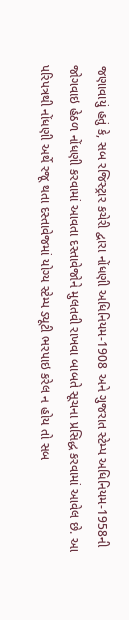જણાવાયું હતું કે, સબ રજિસ્ટ્રાર કચેરી દ્વારા નોંધણી અધિનિયમ-1908 અને ગુજરાત સ્ટેમ્પ અધિનિયમ-1958ની જોગવાઇ હેઠળ નોંધણી કરવામાં આવતા દસ્તાવેજોને મુલતવી રાખવા બાબતે સૂચના પ્રસિદ્ધ કરવામાં આવેલ છે. આ પરિપત્રથી નોંધણી અર્થે રજૂ થતા દસ્તાવેજમાં યોગ્ય સ્ટેમ્પ ડ્યૂટી ભરપાઇ કરેલ ન હોય તો સબ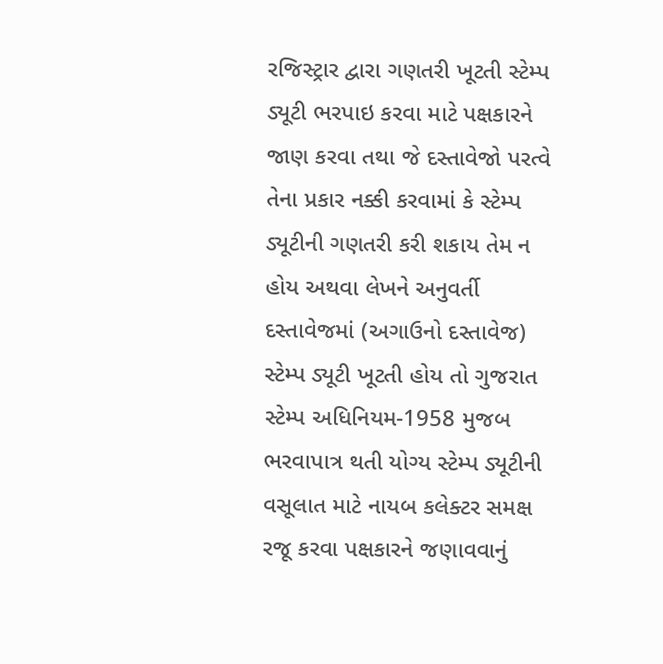રજિસ્ટ્રાર દ્વારા ગણતરી ખૂટતી સ્ટેમ્પ ડ્યૂટી ભરપાઇ કરવા માટે પક્ષકારને જાણ કરવા તથા જે દસ્તાવેજો પરત્વે તેના પ્રકાર નક્કી કરવામાં કે સ્ટેમ્પ ડ્યૂટીની ગણતરી કરી શકાય તેમ ન હોય અથવા લેખને અનુવર્તી દસ્તાવેજમાં (અગાઉનો દસ્તાવેજ) સ્ટેમ્પ ડ્યૂટી ખૂટતી હોય તો ગુજરાત સ્ટેમ્પ અધિનિયમ-1958 મુજબ ભરવાપાત્ર થતી યોગ્ય સ્ટેમ્પ ડ્યૂટીની વસૂલાત માટે નાયબ કલેક્ટર સમક્ષ રજૂ કરવા પક્ષકારને જણાવવાનું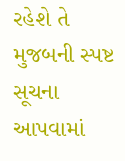રહેશે તે મુજબની સ્પષ્ટ સૂચના આપવામાં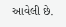આવેલી છે.